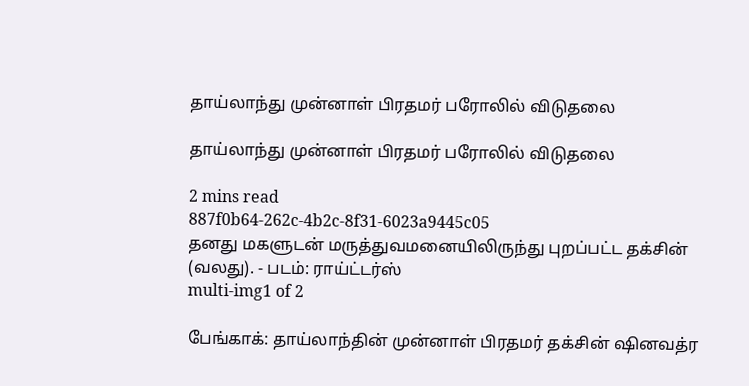தாய்லாந்து முன்னாள் பிரதமர் பரோலில் விடுதலை

தாய்லாந்து முன்னாள் பிரதமர் பரோலில் விடுதலை

2 mins read
887f0b64-262c-4b2c-8f31-6023a9445c05
தனது மகளுடன் மருத்துவமனையிலிருந்து புறப்பட்ட தக்சின் (வலது). - படம்: ராய்ட்டர்ஸ்
multi-img1 of 2

பேங்காக்: தாய்லாந்தின் முன்னாள் பிரதமர் தக்சின் ‌ஷினவத்ர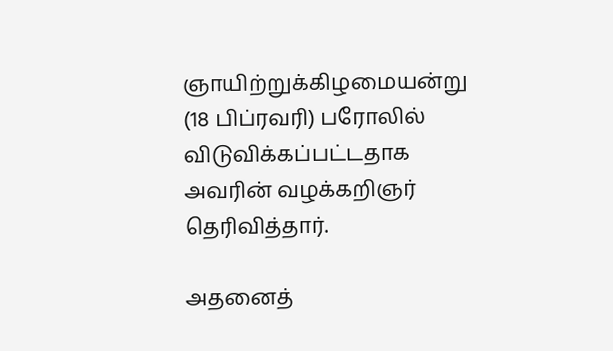ஞாயிற்றுக்கிழமையன்று (18 பிப்ரவரி) பரோலில் விடுவிக்கப்பட்டதாக அவரின் வழக்கறிஞர் தெரிவித்தார்.

அதனைத்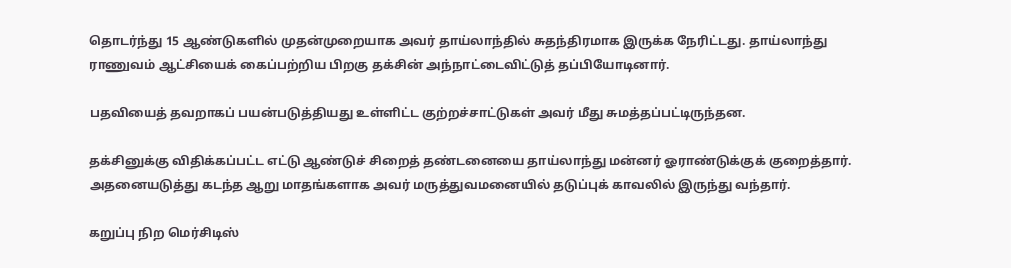தொடர்ந்து 15 ஆண்டுகளில் முதன்முறையாக அவர் தாய்லாந்தில் சுதந்திரமாக இருக்க நேரிட்டது. தாய்லாந்து ராணுவம் ஆட்சியைக் கைப்பற்றிய பிறகு தக்சின் அந்நாட்டைவிட்டுத் தப்பியோடினார்.

பதவியைத் தவறாகப் பயன்படுத்தியது உள்ளிட்ட குற்றச்சாட்டுகள் அவர் மீது சுமத்தப்பட்டிருந்தன.

தக்சினுக்கு விதிக்கப்பட்ட எட்டு ஆண்டுச் சிறைத் தண்டனையை தாய்லாந்து மன்னர் ஓராண்டுக்குக் குறைத்தார். அதனையடுத்து கடந்த ஆறு மாதங்களாக அவர் மருத்துவமனையில் தடுப்புக் காவலில் இருந்து வந்தார்.

கறுப்பு நிற மெர்சிடிஸ்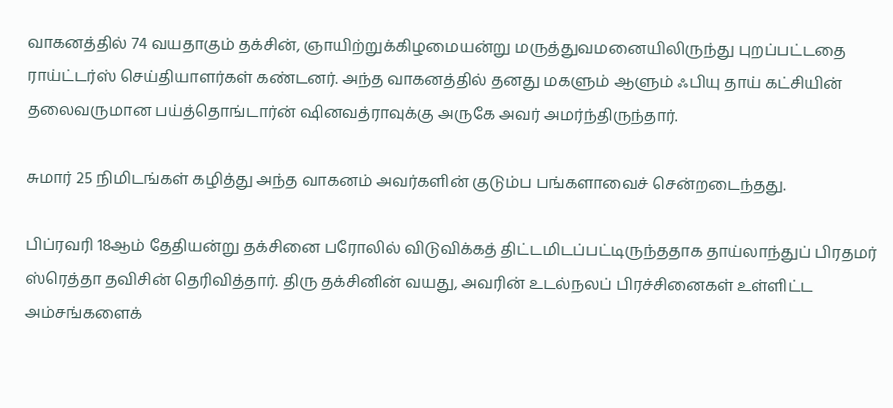வாகனத்தில் 74 வயதாகும் தக்சின், ஞாயிற்றுக்கிழமையன்று மருத்துவமனையிலிருந்து புறப்பட்டதை ராய்ட்டர்ஸ் செய்தியாளர்கள் கண்டனர். அந்த வாகனத்தில் தனது மகளும் ஆளும் ஃபியு தாய் கட்சியின் தலைவருமான பய்த்தொங்டார்ன் ‌ஷினவத்ராவுக்கு அருகே அவர் அமர்ந்திருந்தார்.

சுமார் 25 நிமிடங்கள் கழித்து அந்த வாகனம் அவர்களின் குடும்ப பங்களாவைச் சென்றடைந்தது.

பிப்ரவரி 18ஆம் தேதியன்று தக்சினை பரோலில் விடுவிக்கத் திட்டமிடப்பட்டிருந்ததாக தாய்லாந்துப் பிரதமர் ஸ்ரெத்தா தவிசின் தெரிவித்தார். திரு தக்சினின் வயது, அவரின் உடல்நலப் பிரச்சினைகள் உள்ளிட்ட அம்சங்களைக்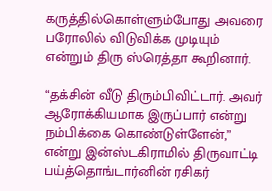கருத்தில்கொள்ளும்போது அவரை பரோலில் விடுவிக்க முடியும் என்றும் திரு ஸ்ரெத்தா கூறினார்.

“தக்சின் வீடு திரும்பிவிட்டார். அவர் ஆரோக்கியமாக இருப்பார் என்று நம்பிக்கை கொண்டுள்ளேன்,” என்று இன்ஸ்டகிராமில் திருவாட்டி பய்த்தொங்டார்னின் ரசிகர்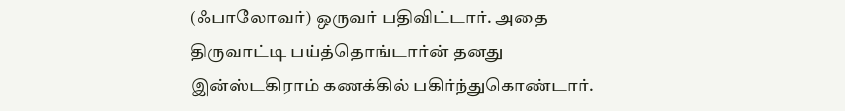(ஃபாலோவர்) ஒருவர் பதிவிட்டார். அதை திருவாட்டி பய்த்தொங்டார்ன் தனது இன்ஸ்டகிராம் கணக்கில் பகிர்ந்துகொண்டார்.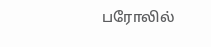பரோலில்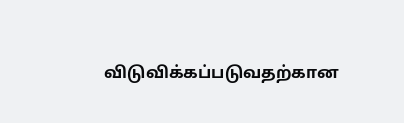விடுவிக்கப்படுவதற்கான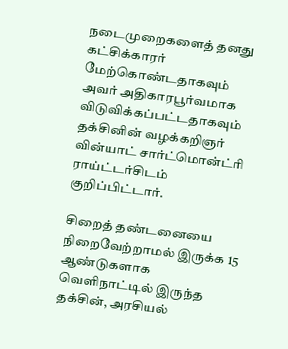நடைமுறைகளைத் தனது கட்சிக்காரர் மேற்கொண்டதாகவும் அவர் அதிகாரபூர்வமாக விடுவிக்கப்பட்டதாகவும் தக்சினின் வழக்கறிஞர் வின்யாட் சார்ட்மொன்ட்ரி ராய்ட்டர்சிடம் குறிப்பிட்டார்.

சிறைத் தண்டனையை நிறைவேற்றாமல் இருக்க 15 ஆண்டுகளாக வெளிநாட்டில் இருந்த தக்சின், அரசியல்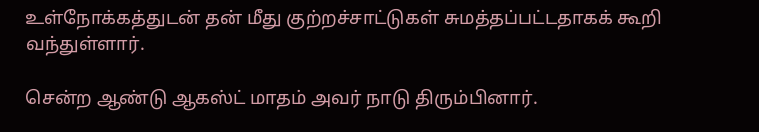உள்நோக்கத்துடன் தன் மீது குற்றச்சாட்டுகள் சுமத்தப்பட்டதாகக் கூறி வந்துள்ளார்.

சென்ற ஆண்டு ஆகஸ்ட் மாதம் அவர் நாடு திரும்பினார்.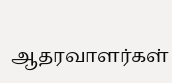ஆதரவாளர்கள்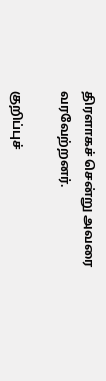திரளாகச் சென்று அவரை வரவேற்றனர்.

குறிப்புச்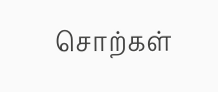சொற்கள்